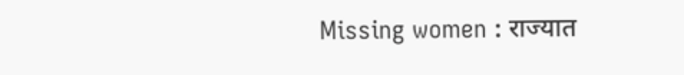Missing women : राज्यात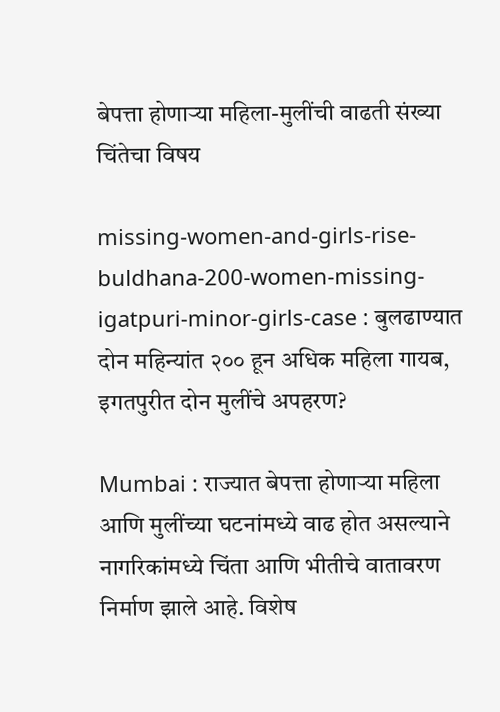बेपत्ता होणाऱ्या महिला-मुलींची वाढती संख्या चिंतेचा विषय

missing-women-and-girls-rise-buldhana-200-women-missing-igatpuri-minor-girls-case : बुलढाण्यात दोन महिन्यांत २०० हून अधिक महिला गायब, इगतपुरीत दोन मुलींचे अपहरण?

Mumbai : राज्यात बेपत्ता होणाऱ्या महिला आणि मुलींच्या घटनांमध्ये वाढ होत असल्याने नागरिकांमध्ये चिंता आणि भीतीचे वातावरण निर्माण झाले आहे. विशेष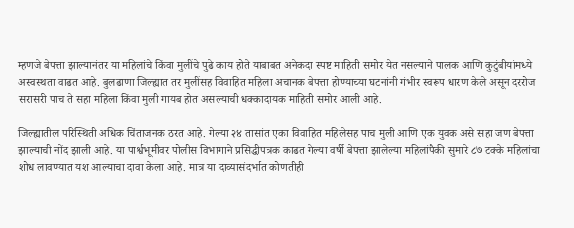म्हणजे बेपत्ता झाल्यानंतर या महिलांचे किंवा मुलींचे पुढे काय होते याबाबत अनेकदा स्पष्ट माहिती समोर येत नसल्याने पालक आणि कुटुंबीयांमध्ये अस्वस्थता वाढत आहे. बुलढाणा जिल्ह्यात तर मुलींसह विवाहित महिला अचानक बेपत्ता होण्याच्या घटनांनी गंभीर स्वरूप धारण केले असून दररोज सरासरी पाच ते सहा महिला किंवा मुली गायब होत असल्याची धक्कादायक माहिती समोर आली आहे.

जिल्ह्यातील परिस्थिती अधिक चिंताजनक ठरत आहे. गेल्या २४ तासांत एका विवाहित महिलेसह पाच मुली आणि एक युवक असे सहा जण बेपत्ता झाल्याची नोंद झाली आहे. या पार्श्वभूमीवर पोलीस विभागाने प्रसिद्धीपत्रक काढत गेल्या वर्षी बेपत्ता झालेल्या महिलांपैकी सुमारे ८७ टक्के महिलांचा शोध लावण्यात यश आल्याचा दावा केला आहे. मात्र या दाव्यासंदर्भात कोणतीही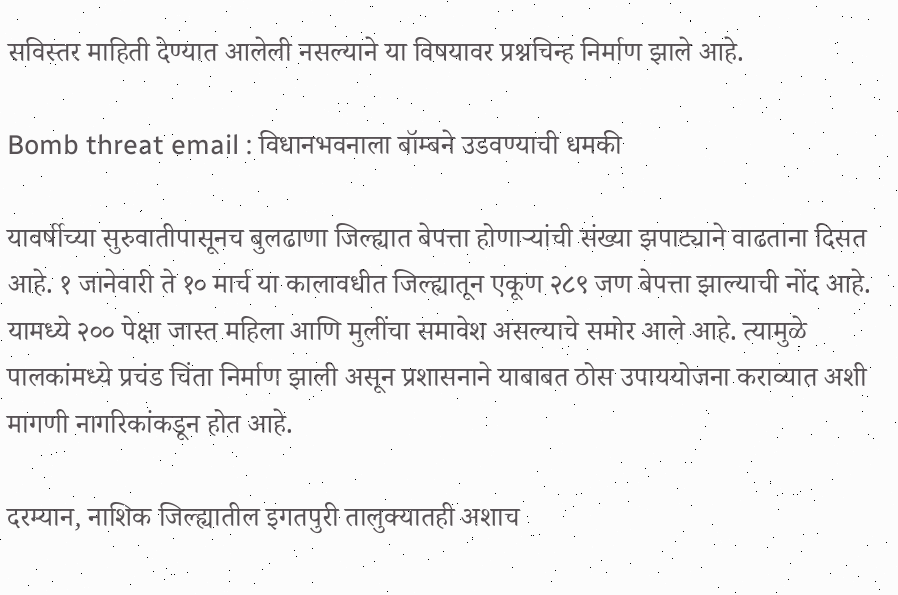सविस्तर माहिती देण्यात आलेली नसल्याने या विषयावर प्रश्नचिन्ह निर्माण झाले आहे.

Bomb threat email : विधानभवनाला बॉम्बने उडवण्याची धमकी

यावर्षीच्या सुरुवातीपासूनच बुलढाणा जिल्ह्यात बेपत्ता होणाऱ्यांची संख्या झपाट्याने वाढताना दिसत आहे. १ जानेवारी ते १० मार्च या कालावधीत जिल्ह्यातून एकूण २८९ जण बेपत्ता झाल्याची नोंद आहे. यामध्ये २०० पेक्षा जास्त महिला आणि मुलींचा समावेश असल्याचे समोर आले आहे. त्यामुळे पालकांमध्ये प्रचंड चिंता निर्माण झाली असून प्रशासनाने याबाबत ठोस उपाययोजना कराव्यात अशी मागणी नागरिकांकडून होत आहे.

दरम्यान, नाशिक जिल्ह्यातील इगतपुरी तालुक्यातही अशाच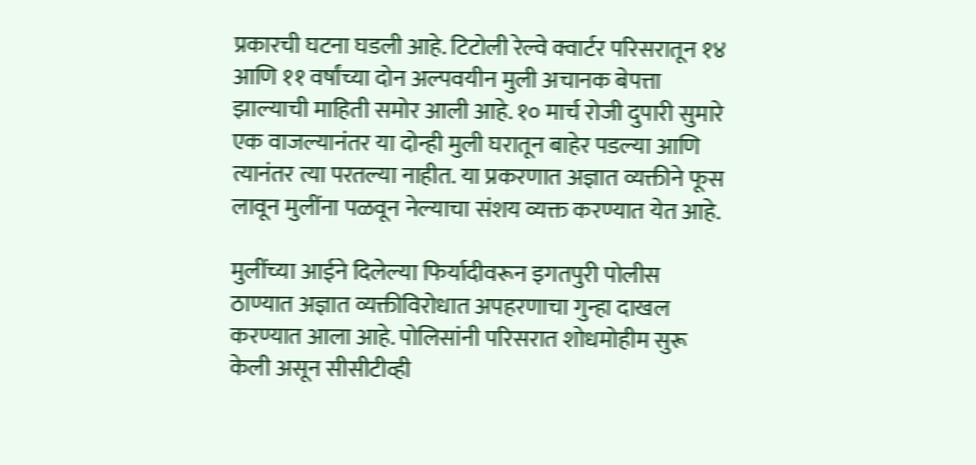प्रकारची घटना घडली आहे. टिटोली रेल्वे क्वार्टर परिसरातून १४ आणि ११ वर्षांच्या दोन अल्पवयीन मुली अचानक बेपत्ता झाल्याची माहिती समोर आली आहे. १० मार्च रोजी दुपारी सुमारे एक वाजल्यानंतर या दोन्ही मुली घरातून बाहेर पडल्या आणि त्यानंतर त्या परतल्या नाहीत. या प्रकरणात अज्ञात व्यक्तीने फूस लावून मुलींना पळवून नेल्याचा संशय व्यक्त करण्यात येत आहे.

मुलींच्या आईने दिलेल्या फिर्यादीवरून इगतपुरी पोलीस ठाण्यात अज्ञात व्यक्तीविरोधात अपहरणाचा गुन्हा दाखल करण्यात आला आहे. पोलिसांनी परिसरात शोधमोहीम सुरू केली असून सीसीटीव्ही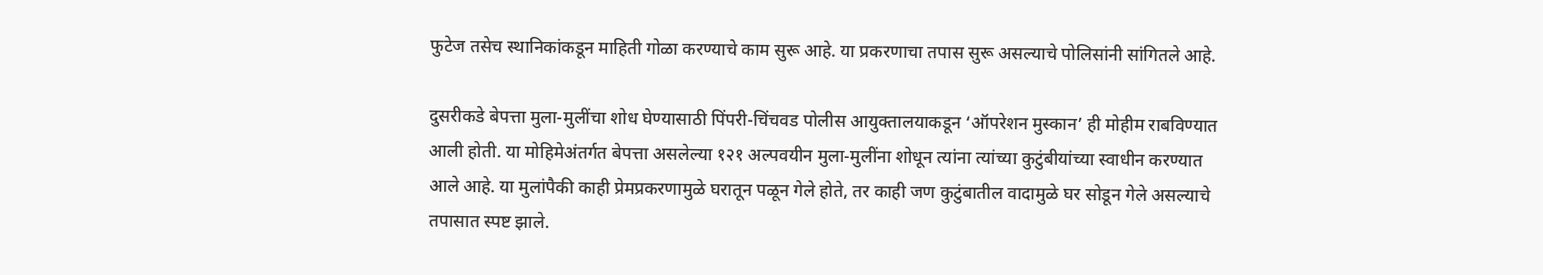फुटेज तसेच स्थानिकांकडून माहिती गोळा करण्याचे काम सुरू आहे. या प्रकरणाचा तपास सुरू असल्याचे पोलिसांनी सांगितले आहे.

दुसरीकडे बेपत्ता मुला-मुलींचा शोध घेण्यासाठी पिंपरी-चिंचवड पोलीस आयुक्तालयाकडून ‘ऑपरेशन मुस्कान’ ही मोहीम राबविण्यात आली होती. या मोहिमेअंतर्गत बेपत्ता असलेल्या १२१ अल्पवयीन मुला-मुलींना शोधून त्यांना त्यांच्या कुटुंबीयांच्या स्वाधीन करण्यात आले आहे. या मुलांपैकी काही प्रेमप्रकरणामुळे घरातून पळून गेले होते, तर काही जण कुटुंबातील वादामुळे घर सोडून गेले असल्याचे तपासात स्पष्ट झाले.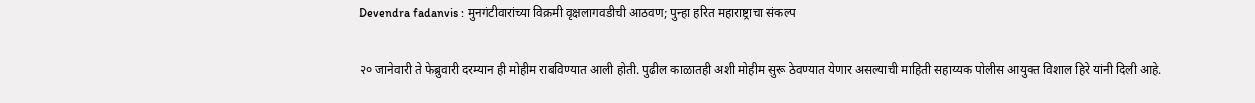Devendra fadanvis : मुनगंटीवारांच्या विक्रमी वृक्षलागवडीची आठवण; पुन्हा हरित महाराष्ट्राचा संकल्प

२० जानेवारी ते फेब्रुवारी दरम्यान ही मोहीम राबविण्यात आली होती. पुढील काळातही अशी मोहीम सुरू ठेवण्यात येणार असल्याची माहिती सहाय्यक पोलीस आयुक्त विशाल हिरे यांनी दिली आहे.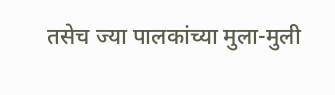तसेच ज्या पालकांच्या मुला-मुली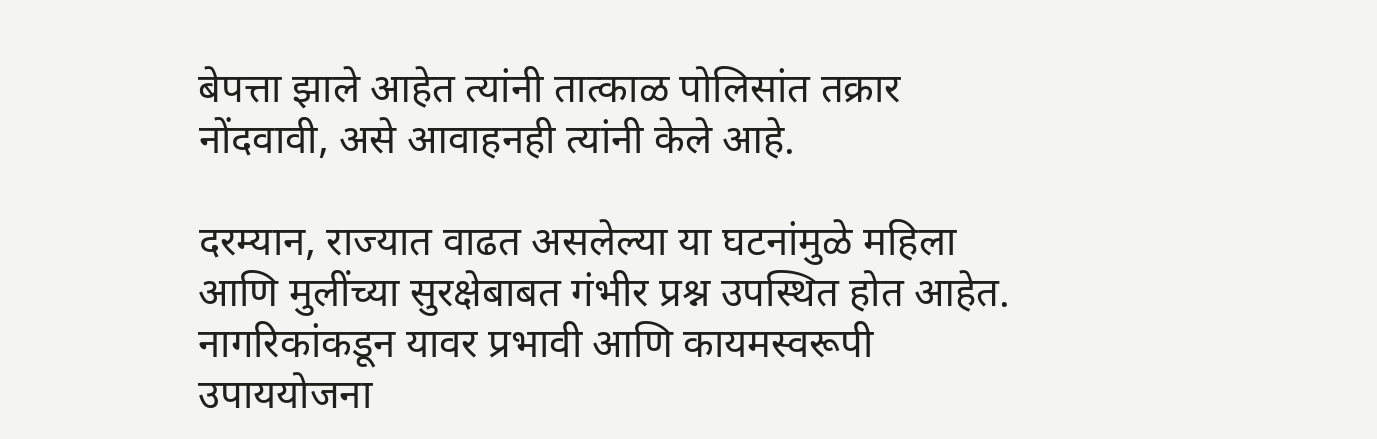बेपत्ता झाले आहेत त्यांनी तात्काळ पोलिसांत तक्रार नोंदवावी, असे आवाहनही त्यांनी केले आहे.

दरम्यान, राज्यात वाढत असलेल्या या घटनांमुळे महिला आणि मुलींच्या सुरक्षेबाबत गंभीर प्रश्न उपस्थित होत आहेत. नागरिकांकडून यावर प्रभावी आणि कायमस्वरूपी उपाययोजना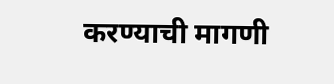करण्याची मागणी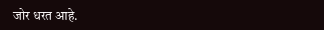जोर धरत आहे.